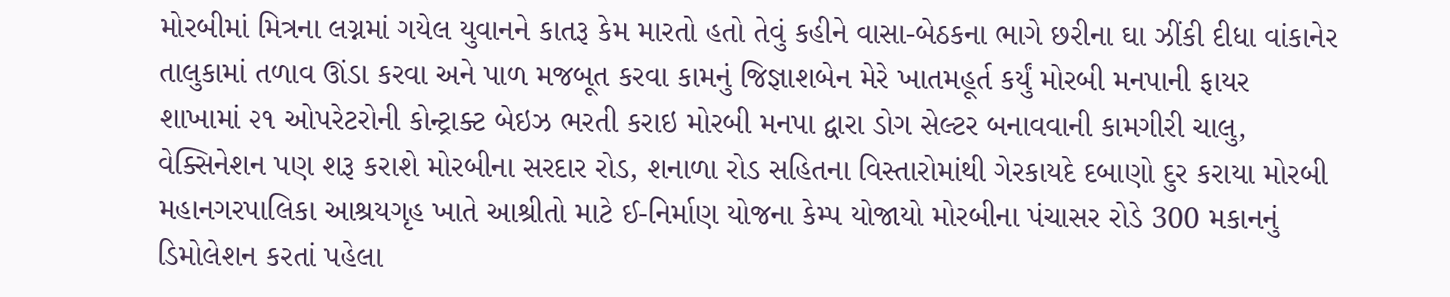મોરબીમાં મિત્રના લગ્નમાં ગયેલ યુવાનને કાતરૂ કેમ મારતો હતો તેવું કહીને વાસા-બેઠકના ભાગે છરીના ઘા ઝીંકી દીધા વાંકાનેર તાલુકામાં તળાવ ઊંડા કરવા અને પાળ મજબૂત કરવા કામનું જિજ્ઞાશબેન મેરે ખાતમહૂર્ત કર્યું મોરબી મનપાની ફાયર શાખામાં ૨૧ ઓપરેટરોની કોન્ટ્રાક્ટ બેઇઝ ભરતી કરાઇ મોરબી મનપા દ્વારા ડોગ સેલ્ટર બનાવવાની કામગીરી ચાલુ, વેક્સિનેશન પણ શરૂ કરાશે મોરબીના સરદાર રોડ, શનાળા રોડ સહિતના વિસ્તારોમાંથી ગેરકાયદે દબાણો દુર કરાયા મોરબી મહાનગરપાલિકા આશ્રયગૃહ ખાતે આશ્રીતો માટે ઈ-નિર્માણ યોજના કેમ્પ યોજાયો મોરબીના પંચાસર રોડે 300 મકાનનું ડિમોલેશન કરતાં પહેલા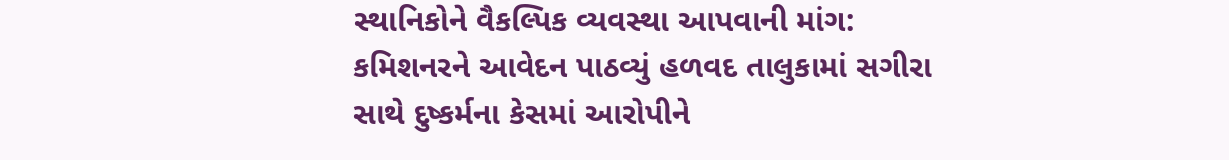સ્થાનિકોને વૈકલ્પિક વ્યવસ્થા આપવાની માંગ: કમિશનરને આવેદન પાઠવ્યું હળવદ તાલુકામાં સગીરા સાથે દુષ્કર્મના કેસમાં આરોપીને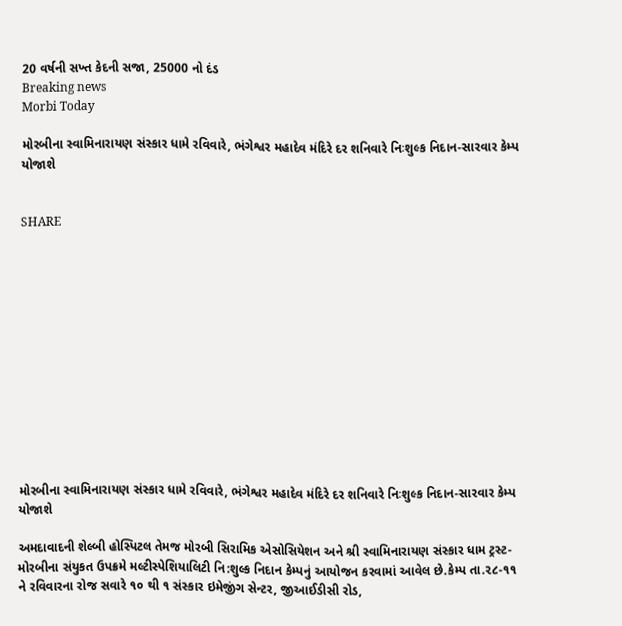20 વર્ષની સખ્ત કેદની સજા, 25000 નો દંડ
Breaking news
Morbi Today

મોરબીના સ્વામિનારાયણ સંસ્કાર ધામે રવિવારે, ભંગેશ્વર મહાદેવ મંદિરે દર શનિવારે નિઃશુલ્ક નિદાન-સારવાર કેમ્પ યોજાશે


SHARE













મોરબીના સ્વામિનારાયણ સંસ્કાર ધામે રવિવારે, ભંગેશ્વર મહાદેવ મંદિરે દર શનિવારે નિઃશુલ્ક નિદાન-સારવાર કેમ્પ યોજાશે

અમદાવાદની શેલ્બી હોસ્પિટલ તેમજ મોરબી સિરામિક એસોસિયેશન અને શ્રી સ્વામિનારાયણ સંસ્કાર ધામ ટ્રસ્ટ-મોરબીના સંયુકત ઉપક્રમે મલ્ટીસ્પેશિયાલિટી નિ:શુલ્ક નિદાન કેમ્પનું આયોજન કરવામાં આવેલ છે.કેમ્પ તા.૨૮-૧૧ ને રવિવારના રોજ સવારે ૧૦ થી ૧ સંસ્કાર ઇમેજીંગ સેન્ટર, જીઆઈડીસી રોડ,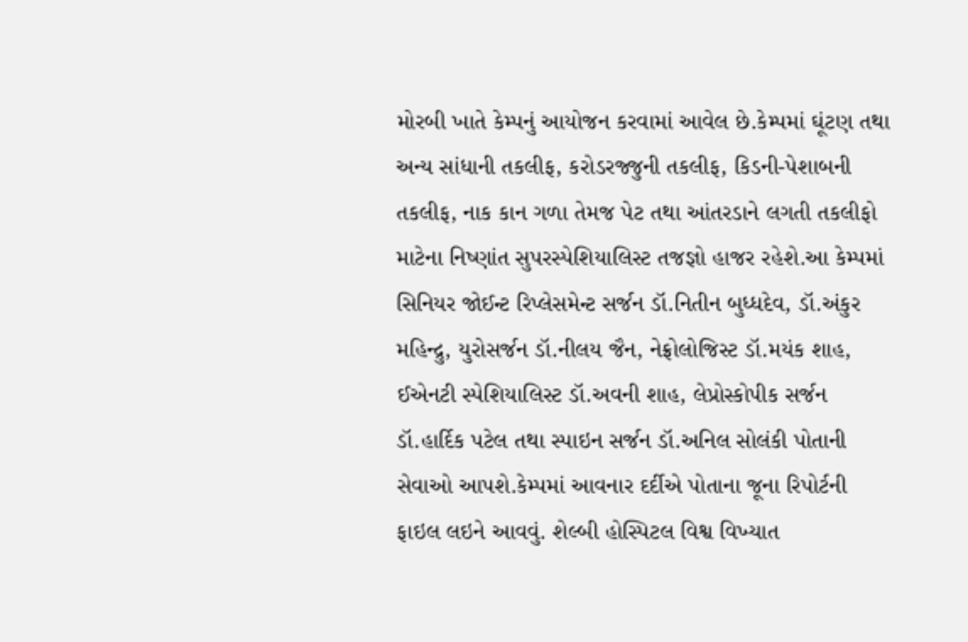મોરબી ખાતે કેમ્પનું આયોજન કરવામાં આવેલ છે.કેમ્પમાં ઘૂંટણ તથા અન્ય સાંધાની તકલીફ, કરોડરજ્જુની તકલીફ, કિડની-પેશાબની તકલીફ, નાક કાન ગળા તેમજ પેટ તથા આંતરડાને લગતી તકલીફો માટેના નિષ્ણાંત સુપરસ્પેશિયાલિસ્ટ તજજ્ઞો હાજર રહેશે.આ કેમ્પમાં સિનિયર જોઈન્ટ રિપ્લેસમેન્ટ સર્જન ડૉ.નિતીન બુધ્ધદેવ, ડૉ.અંકુર મહિન્દ્રુ, યુરોસર્જન ડૉ.નીલય જૈન, નેફ્રોલોજિસ્ટ ડૉ.મયંક શાહ, ઈએનટી સ્પેશિયાલિસ્ટ ડૉ.અવની શાહ, લેપ્રોસ્કોપીક સર્જન ડૉ.હાર્દિક પટેલ તથા સ્પાઇન સર્જન ડૉ.અનિલ સોલંકી પોતાની સેવાઓ આપશે.કેમ્પમાં આવનાર દર્દીએ પોતાના જૂના રિપોર્ટની ફાઇલ લઇને આવવું. શેલ્બી હોસ્પિટલ વિશ્વ વિખ્યાત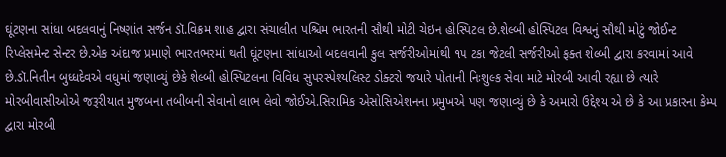ઘૂંટણના સાંધા બદલવાનું નિષ્ણાંત સર્જન ડૉ.વિક્રમ શાહ દ્વારા સંચાલીત પશ્ચિમ ભારતની સૌથી મોટી ચેઇન હોસ્પિટલ છે.શેલ્બી હોસ્પિટલ વિશ્વનું સૌથી મોટું જોઈન્ટ રિપ્લેસમેન્ટ સેન્ટર છે.એક અંદાજ પ્રમાણે ભારતભરમાં થતી ઘૂંટણના સાંધાઓ બદલવાની કુલ સર્જરીઓમાંથી ૧૫ ટકા જેટલી સર્જરીઓ ફક્ત શેલ્બી દ્વારા કરવામાં આવે છે.ડૉ.નિતીન બુધ્ધદેવએ વધુમાં જણાવ્યું છેકે શેલ્બી હોસ્પિટલના વિવિધ સુપરસ્પેશ્યલિસ્ટ ડોક્ટરો જયારે પોતાની નિઃશુલ્ક સેવા માટે મોરબી આવી રહ્યા છે ત્યારે મોરબીવાસીઓએ જરૂરીયાત મુજબના તબીબની સેવાનો લાભ લેવો જોઈએ.સિરામિક એસોસિએશનના પ્રમુખએ પણ જણાવ્યું છે કે અમારો ઉદ્દેશ્ય એ છે કે આ પ્રકારના કેમ્પ દ્વારા મોરબી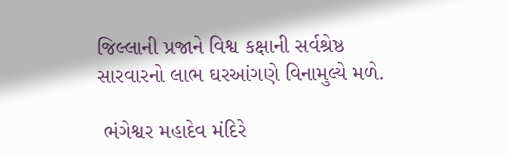જિલ્લાની પ્રજાને વિશ્વ કક્ષાની સર્વશ્રેષ્ઠ સારવારનો લાભ ઘરઆંગણે વિનામુલ્યે મળે.

 ભંગેશ્વર મહાદેવ મંદિરે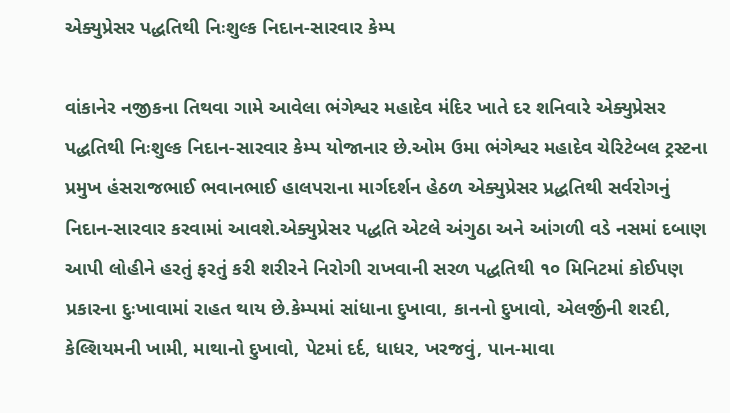એક્યુપ્રેસર પદ્ધતિથી નિઃશુલ્ક નિદાન-સારવાર કેમ્પ

વાંકાનેર નજીકના તિથવા ગામે આવેલા ભંગેશ્વર મહાદેવ મંદિર ખાતે દર શનિવારે એક્યુપ્રેસર પદ્ધતિથી નિઃશુલ્ક નિદાન-સારવાર કેમ્પ યોજાનાર છે.ઓમ ઉમા ભંગેશ્વર મહાદેવ ચેરિટેબલ ટ્રસ્ટના પ્રમુખ હંસરાજભાઈ ભવાનભાઈ હાલપરાના માર્ગદર્શન હેઠળ એક્યુપ્રેસર પ્રદ્ધતિથી સર્વરોગનું નિદાન-સારવાર કરવામાં આવશે.એક્યુપ્રેસર પદ્ધતિ એટલે અંગુઠા અને આંગળી વડે નસમાં દબાણ આપી લોહીને હરતું ફરતું કરી શરીરને નિરોગી રાખવાની સરળ પદ્ધતિથી ૧૦ મિનિટમાં કોઈપણ પ્રકારના દુઃખાવામાં રાહત થાય છે.કેમ્પમાં સાંધાના દુખાવા, કાનનો દુખાવો, એલર્જીની શરદી, કેલ્શિયમની ખામી, માથાનો દુખાવો, પેટમાં દર્દ, ધાધર, ખરજવું, પાન-માવા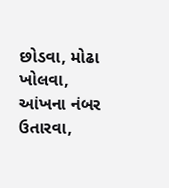છોડવા, મોઢા ખોલવા, આંખના નંબર ઉતારવા,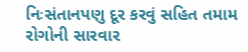નિઃસંતાનપણુ દૂર કરવું સહિત તમામ રોગોની સારવાર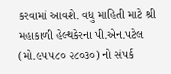કરવામાં આવશે. વધુ માહિતી માટે શ્રી મહાકાળી હેલ્થકેરના પી.એન.પટેલ (મો.૯૫૫૮૦ ૨૮૦૩૦) નો સંપર્ક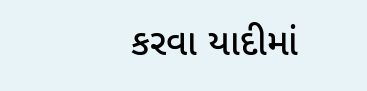કરવા યાદીમાં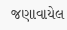જણાવાયેલ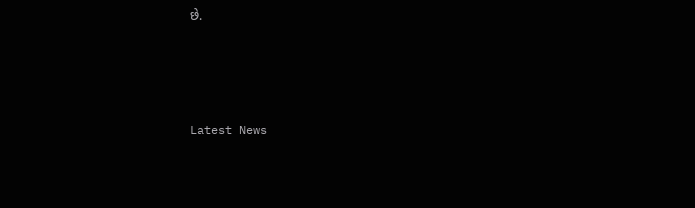છે.






Latest News